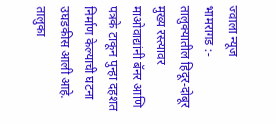ज्वाला न्यूज
भामरागड :-
तालुक्यातील हिदूर-दोबूर मुख्य रस्त्यावर माओवाद्यांनी बॅनर आणि पत्रके टाकून पुन्हा दहशत निर्माण केल्याची घटना उघडकीस आली आहे. तालुका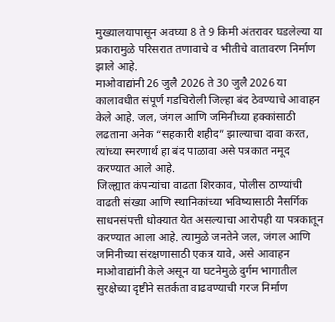मुख्यालयापासून अवघ्या 8 ते 9 किमी अंतरावर घडलेल्या या प्रकारामुळे परिसरात तणावाचे व भीतीचे वातावरण निर्माण झाले आहे.
माओवाद्यांनी 26 जुलै 2026 ते 30 जुलै 2026 या कालावधीत संपूर्ण गडचिरोली जिल्हा बंद ठेवण्याचे आवाहन केले आहे. जल, जंगल आणि जमिनीच्या हक्कांसाठी लढताना अनेक “सहकारी शहीद” झाल्याचा दावा करत, त्यांच्या स्मरणार्थ हा बंद पाळावा असे पत्रकात नमूद करण्यात आले आहे.
जिल्ह्यात कंपन्यांचा वाढता शिरकाव, पोलीस ठाण्यांची वाढती संख्या आणि स्थानिकांच्या भविष्यासाठी नैसर्गिक साधनसंपत्ती धोक्यात येत असल्याचा आरोपही या पत्रकातून करण्यात आला आहे. त्यामुळे जनतेने जल, जंगल आणि जमिनीच्या संरक्षणासाठी एकत्र यावे, असे आवाहन माओवाद्यांनी केले असून या घटनेमुळे दुर्गम भागातील सुरक्षेच्या दृष्टीने सतर्कता वाढवण्याची गरज निर्माण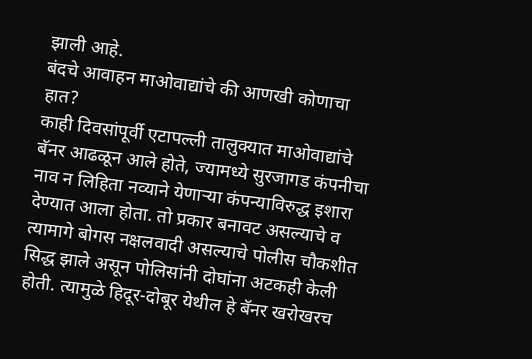झाली आहे.
बंदचे आवाहन माओवाद्यांचे की आणखी कोणाचा हात?
काही दिवसांपूर्वी एटापल्ली तालुक्यात माओवाद्यांचे बॅनर आढळून आले होते, ज्यामध्ये सुरजागड कंपनीचा नाव न लिहिता नव्याने येणाऱ्या कंपन्याविरुद्ध इशारा देण्यात आला होता. तो प्रकार बनावट असल्याचे व त्यामागे बोगस नक्षलवादी असल्याचे पोलीस चौकशीत सिद्ध झाले असून पोलिसांनी दोघांना अटकही केली होती. त्यामुळे हिदूर-दोबूर येथील हे बॅनर खरोखरच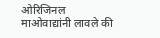ओरिजिनल माओवाद्यांनी लावले की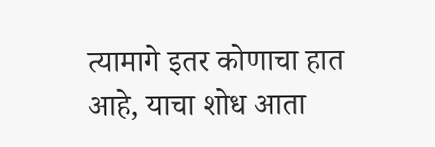त्यामागे इतर कोणाचा हात आहे, याचा शोध आता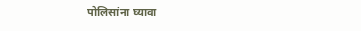पोलिसांना घ्यावा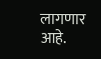लागणार आहे.